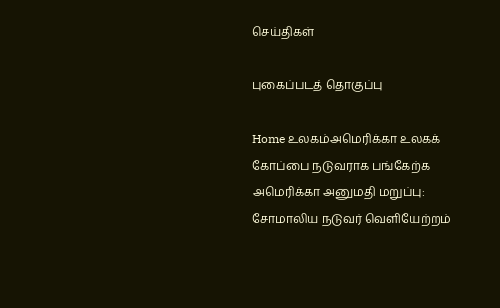செய்திகள்

புகைப்படத் தொகுப்பு

Home உலகம்அமெரிக்கா உலகக் கோப்பை நடுவராக பங்கேற்க அமெரிக்கா அனுமதி மறுப்பு: சோமாலிய நடுவர் வெளியேற்றம்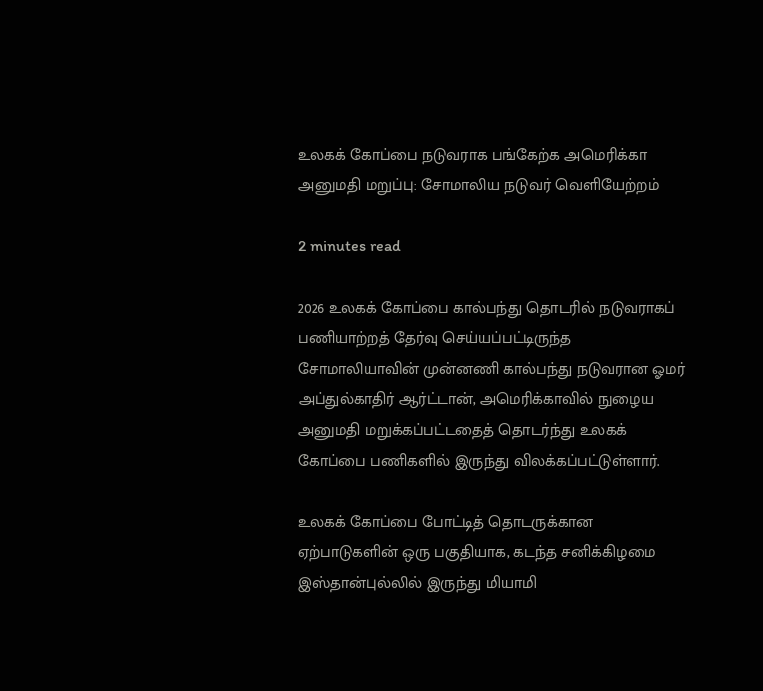உலகக் கோப்பை நடுவராக பங்கேற்க அமெரிக்கா அனுமதி மறுப்பு: சோமாலிய நடுவர் வெளியேற்றம்

2 minutes read

2026 உலகக் கோப்பை கால்பந்து தொடரில் நடுவராகப் பணியாற்றத் தேர்வு செய்யப்பட்டிருந்த சோமாலியாவின் முன்னணி கால்பந்து நடுவரான ஓமர் அப்துல்காதிர் ஆர்ட்டான், அமெரிக்காவில் நுழைய அனுமதி மறுக்கப்பட்டதைத் தொடர்ந்து உலகக் கோப்பை பணிகளில் இருந்து விலக்கப்பட்டுள்ளார்.

உலகக் கோப்பை போட்டித் தொடருக்கான ஏற்பாடுகளின் ஒரு பகுதியாக, கடந்த சனிக்கிழமை இஸ்தான்புல்லில் இருந்து மியாமி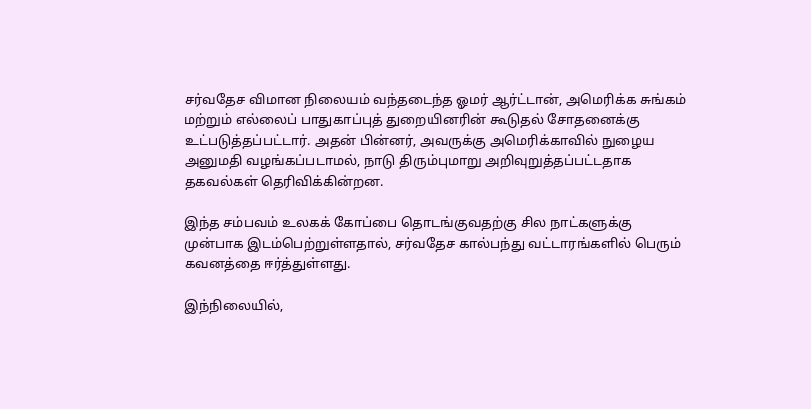சர்வதேச விமான நிலையம் வந்தடைந்த ஓமர் ஆர்ட்டான், அமெரிக்க சுங்கம் மற்றும் எல்லைப் பாதுகாப்புத் துறையினரின் கூடுதல் சோதனைக்கு உட்படுத்தப்பட்டார். அதன் பின்னர், அவருக்கு அமெரிக்காவில் நுழைய அனுமதி வழங்கப்படாமல், நாடு திரும்புமாறு அறிவுறுத்தப்பட்டதாக தகவல்கள் தெரிவிக்கின்றன.

இந்த சம்பவம் உலகக் கோப்பை தொடங்குவதற்கு சில நாட்களுக்கு முன்பாக இடம்பெற்றுள்ளதால், சர்வதேச கால்பந்து வட்டாரங்களில் பெரும் கவனத்தை ஈர்த்துள்ளது.

இந்நிலையில்,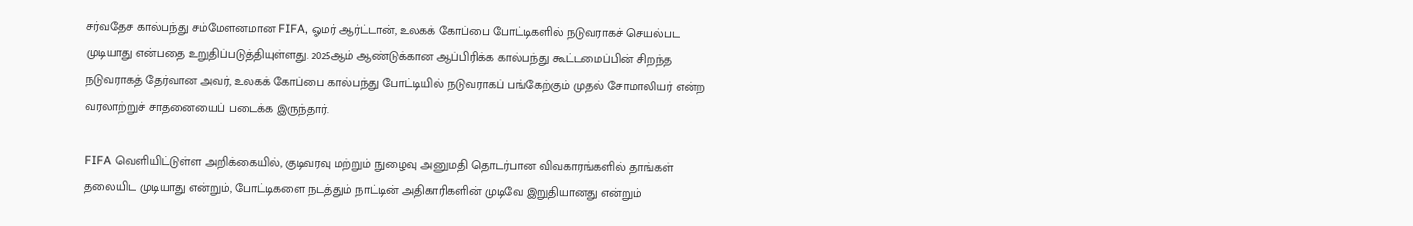சர்வதேச கால்பந்து சம்மேளனமான FIFA, ஓமர் ஆர்ட்டான், உலகக் கோப்பை போட்டிகளில் நடுவராகச் செயல்பட முடியாது என்பதை உறுதிப்படுத்தியுள்ளது. 2025ஆம் ஆண்டுக்கான ஆப்பிரிக்க கால்பந்து கூட்டமைப்பின் சிறந்த நடுவராகத் தேர்வான அவர், உலகக் கோப்பை கால்பந்து போட்டியில் நடுவராகப் பங்கேற்கும் முதல் சோமாலியர் என்ற வரலாற்றுச் சாதனையைப் படைக்க இருந்தார்.

FIFA வெளியிட்டுள்ள அறிக்கையில், குடிவரவு மற்றும் நுழைவு அனுமதி தொடர்பான விவகாரங்களில் தாங்கள் தலையிட முடியாது என்றும், போட்டிகளை நடத்தும் நாட்டின் அதிகாரிகளின் முடிவே இறுதியானது என்றும்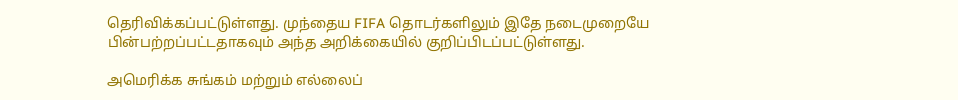தெரிவிக்கப்பட்டுள்ளது. முந்தைய FIFA தொடர்களிலும் இதே நடைமுறையே பின்பற்றப்பட்டதாகவும் அந்த அறிக்கையில் குறிப்பிடப்பட்டுள்ளது.

அமெரிக்க சுங்கம் மற்றும் எல்லைப்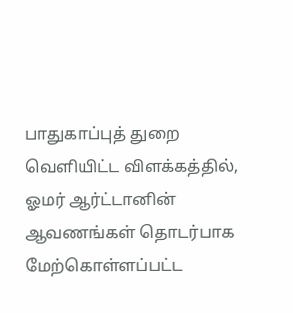பாதுகாப்புத் துறை வெளியிட்ட விளக்கத்தில், ஓமர் ஆர்ட்டானின் ஆவணங்கள் தொடர்பாக மேற்கொள்ளப்பட்ட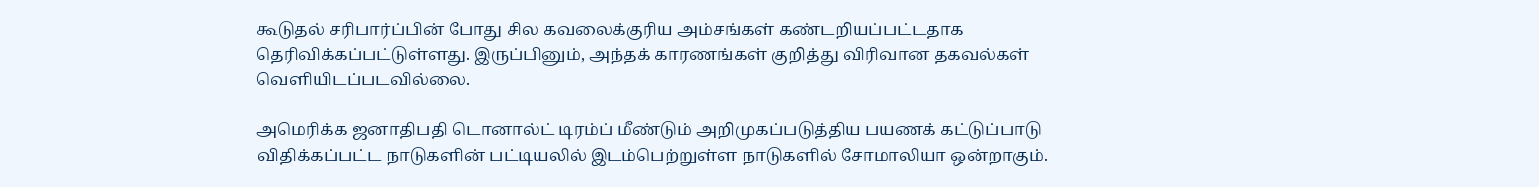கூடுதல் சரிபார்ப்பின் போது சில கவலைக்குரிய அம்சங்கள் கண்டறியப்பட்டதாக தெரிவிக்கப்பட்டுள்ளது. இருப்பினும், அந்தக் காரணங்கள் குறித்து விரிவான தகவல்கள் வெளியிடப்படவில்லை.

அமெரிக்க ஜனாதிபதி டொனால்ட் டிரம்ப் மீண்டும் அறிமுகப்படுத்திய பயணக் கட்டுப்பாடு விதிக்கப்பட்ட நாடுகளின் பட்டியலில் இடம்பெற்றுள்ள நாடுகளில் சோமாலியா ஒன்றாகும்.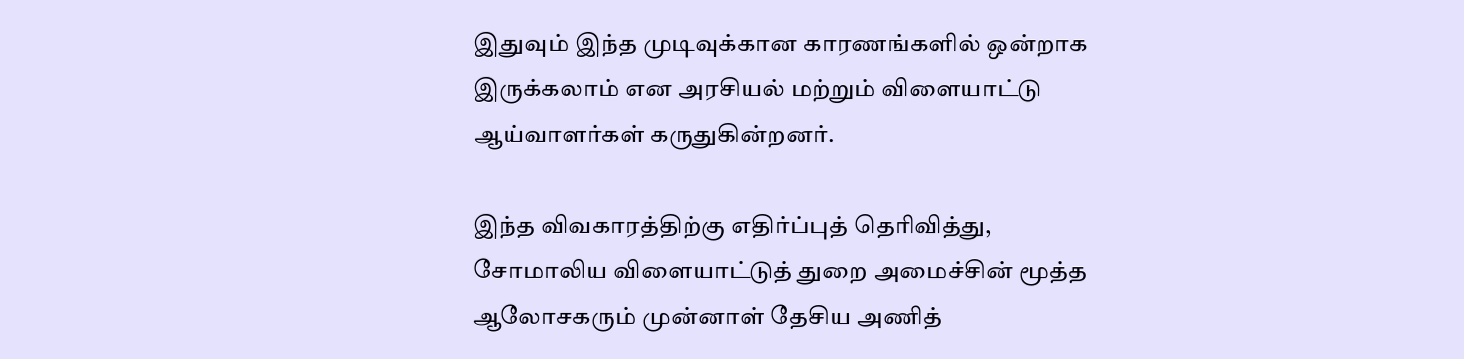இதுவும் இந்த முடிவுக்கான காரணங்களில் ஒன்றாக இருக்கலாம் என அரசியல் மற்றும் விளையாட்டு ஆய்வாளர்கள் கருதுகின்றனர்.

இந்த விவகாரத்திற்கு எதிர்ப்புத் தெரிவித்து, சோமாலிய விளையாட்டுத் துறை அமைச்சின் மூத்த ஆலோசகரும் முன்னாள் தேசிய அணித்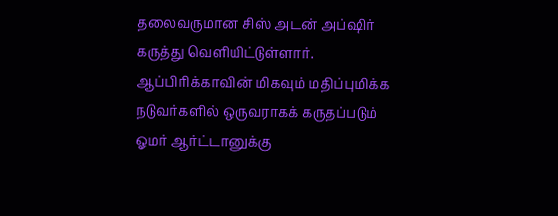தலைவருமான சிஸ் அடன் அப்ஷிர் கருத்து வெளியிட்டுள்ளார். ஆப்பிரிக்காவின் மிகவும் மதிப்புமிக்க நடுவர்களில் ஒருவராகக் கருதப்படும் ஓமர் ஆர்ட்டானுக்கு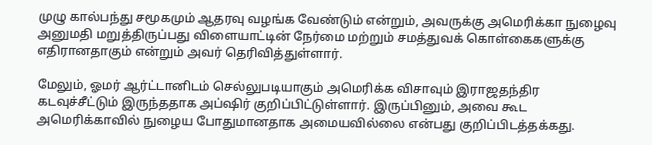முழு கால்பந்து சமூகமும் ஆதரவு வழங்க வேண்டும் என்றும், அவருக்கு அமெரிக்கா நுழைவு அனுமதி மறுத்திருப்பது விளையாட்டின் நேர்மை மற்றும் சமத்துவக் கொள்கைகளுக்கு எதிரானதாகும் என்றும் அவர் தெரிவித்துள்ளார்.

மேலும், ஓமர் ஆர்ட்டானிடம் செல்லுபடியாகும் அமெரிக்க விசாவும் இராஜதந்திர கடவுச்சீட்டும் இருந்ததாக அப்ஷிர் குறிப்பிட்டுள்ளார். இருப்பினும், அவை கூட அமெரிக்காவில் நுழைய போதுமானதாக அமையவில்லை என்பது குறிப்பிடத்தக்கது.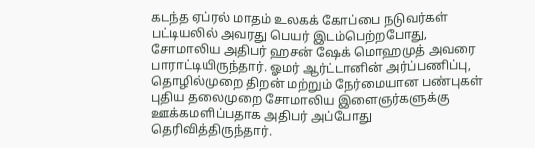கடந்த ஏப்ரல் மாதம் உலகக் கோப்பை நடுவர்கள் பட்டியலில் அவரது பெயர் இடம்பெற்றபோது, சோமாலிய அதிபர் ஹசன் ஷேக் மொஹமுத் அவரை பாராட்டியிருந்தார். ஓமர் ஆர்ட்டானின் அர்ப்பணிப்பு, தொழில்முறை திறன் மற்றும் நேர்மையான பண்புகள் புதிய தலைமுறை சோமாலிய இளைஞர்களுக்கு ஊக்கமளிப்பதாக அதிபர் அப்போது தெரிவித்திருந்தார்.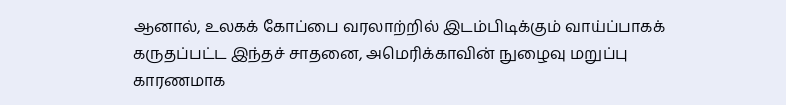ஆனால், உலகக் கோப்பை வரலாற்றில் இடம்பிடிக்கும் வாய்ப்பாகக் கருதப்பட்ட இந்தச் சாதனை, அமெரிக்காவின் நுழைவு மறுப்பு காரணமாக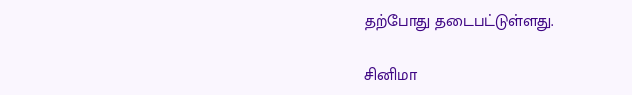தற்போது தடைபட்டுள்ளது.

சினிமா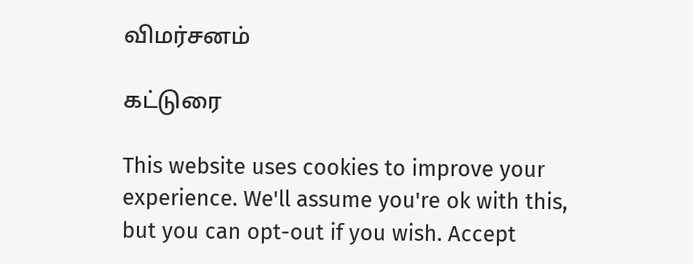விமர்சனம்

கட்டுரை

This website uses cookies to improve your experience. We'll assume you're ok with this, but you can opt-out if you wish. Accept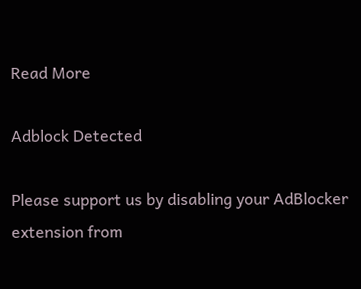Read More

Adblock Detected

Please support us by disabling your AdBlocker extension from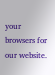your browsers for our website.